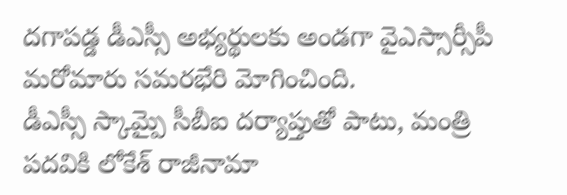దగాపడ్డ డీఎస్సీ అభ్యర్థులకు అండగా వైఎస్సార్సీపీ మరోమారు సమరభేరి మోగించింది.
డీఎస్సీ స్కామ్పై సీబీఐ దర్యాప్తుతో పాటు, మంత్రి పదవికి లోకేశ్ రాజీనామా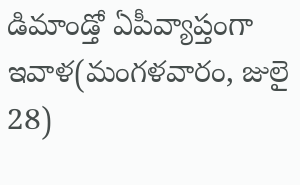డిమాండ్తో ఏపీవ్యాప్తంగా ఇవాళ(మంగళవారం, జులై 28)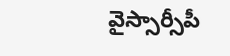వైస్సార్సీపీ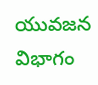యువజన విభాగం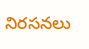నిరసనలు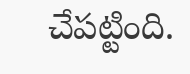చేపట్టింది.